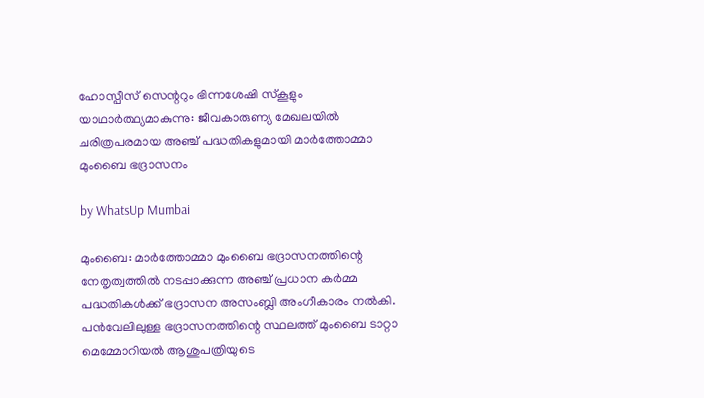ഹോസ്പീസ് സെന്ററും ഭിന്നശേഷി സ്കൂളും യാഥാർത്ഥ്യമാകുന്നു: ജീവകാരുണ്യ മേഖലയിൽ ചരിത്രപരമായ അഞ്ച് പദ്ധതികളുമായി മാർത്തോമ്മാ മുംബൈ ഭദ്രാസനം

by WhatsUp Mumbai

മുംബൈ: മാർത്തോമ്മാ മുംബൈ ഭദ്രാസനത്തിന്റെ നേതൃത്വത്തിൽ നടപ്പാക്കുന്ന അഞ്ച് പ്രധാന കർമ്മ പദ്ധതികൾക്ക് ഭദ്രാസന അസംബ്ലി അംഗീകാരം നൽകി. പൻവേലിലുള്ള ഭദ്രാസനത്തിന്റെ സ്ഥലത്ത് മുംബൈ ടാറ്റാ മെമ്മോറിയൽ ആശുപത്രിയുടെ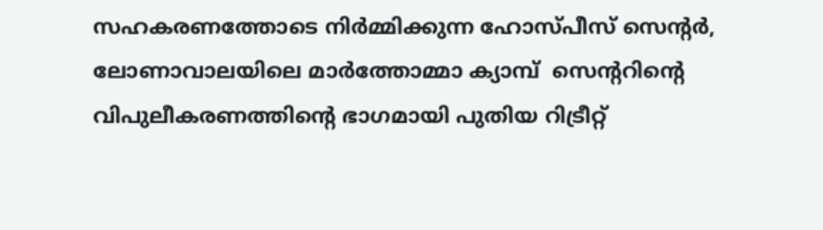സഹകരണത്തോടെ നിർമ്മിക്കുന്ന ഹോസ്പീസ് സെന്റർ, ലോണാവാലയിലെ മാർത്തോമ്മാ ക്യാമ്പ്  സെന്ററിന്റെ വിപുലീകരണത്തിന്റെ ഭാഗമായി പുതിയ റിട്രീറ്റ്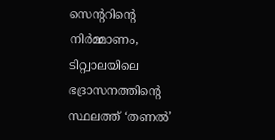സെന്ററിന്റെ നിർമ്മാണം, ടിറ്റ്വാലയിലെ ഭദ്രാസനത്തിന്റെ സ്ഥലത്ത് ‘തണൽ’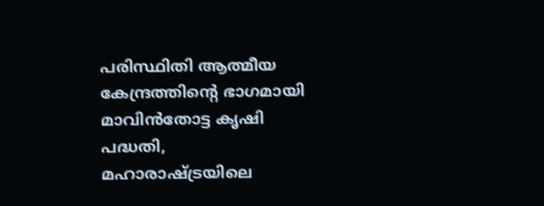പരിസ്ഥിതി ആത്മീയ കേന്ദ്രത്തിന്റെ ഭാഗമായി മാവിൻതോട്ട കൃഷി പദ്ധതി, മഹാരാഷ്ട്രയിലെ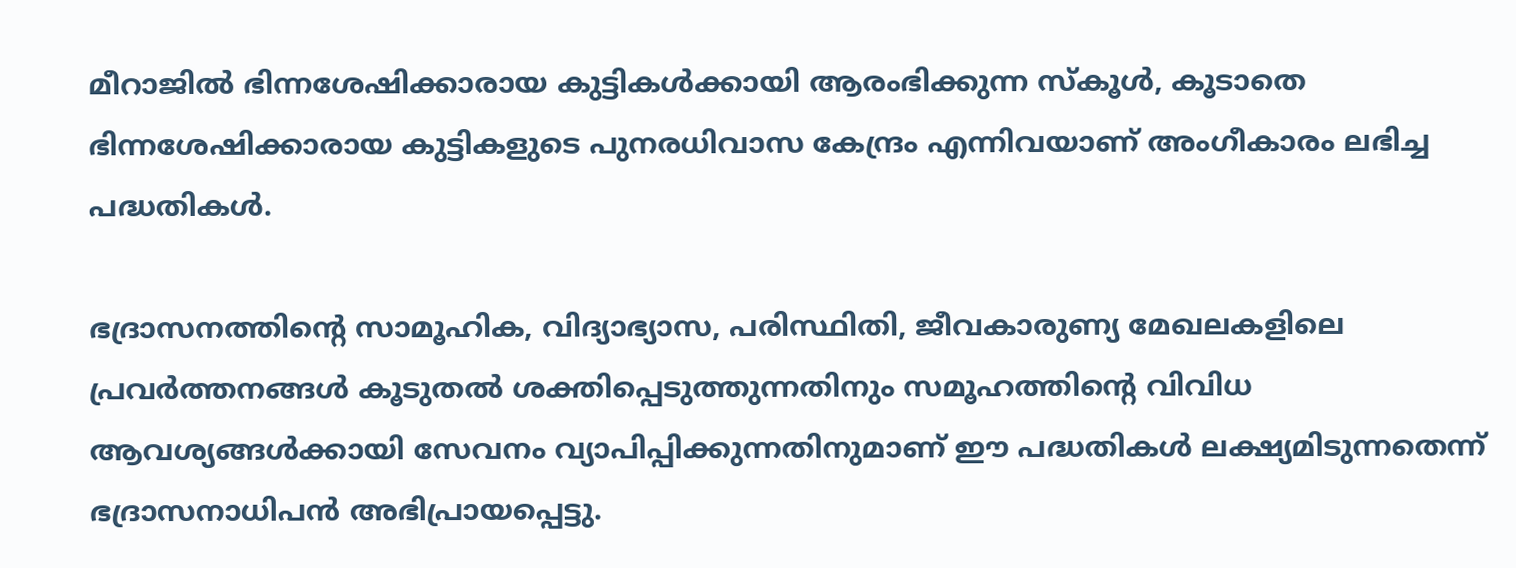മീറാജിൽ ഭിന്നശേഷിക്കാരായ കുട്ടികൾക്കായി ആരംഭിക്കുന്ന സ്കൂൾ, കൂടാതെ ഭിന്നശേഷിക്കാരായ കുട്ടികളുടെ പുനരധിവാസ കേന്ദ്രം എന്നിവയാണ് അംഗീകാരം ലഭിച്ച പദ്ധതികൾ.

ഭദ്രാസനത്തിന്റെ സാമൂഹിക, വിദ്യാഭ്യാസ, പരിസ്ഥിതി, ജീവകാരുണ്യ മേഖലകളിലെ പ്രവർത്തനങ്ങൾ കൂടുതൽ ശക്തിപ്പെടുത്തുന്നതിനും സമൂഹത്തിന്റെ വിവിധ ആവശ്യങ്ങൾക്കായി സേവനം വ്യാപിപ്പിക്കുന്നതിനുമാണ് ഈ പദ്ധതികൾ ലക്ഷ്യമിടുന്നതെന്ന് ഭദ്രാസനാധിപൻ അഭിപ്രായപ്പെട്ടു.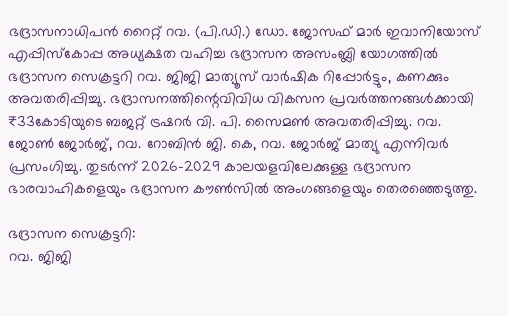ഭദ്രാസനാധിപൻ റൈറ്റ് റവ. (പി.ഡി.) ഡോ. ജോസഫ് മാർ ഇവാനിയോസ് എപ്പിസ്കോപ്പ അധ്യക്ഷത വഹിച്ച ഭദ്രാസന അസംബ്ലി യോഗത്തിൽ ഭദ്രാസന സെക്രട്ടറി റവ. ജിജി മാത്യൂസ്‌ വാർഷിക റിപ്പോർട്ടും, കണക്കും അവതരിപ്പിച്ചു. ഭദ്രാസനത്തിന്റെവിവിധ വികസന പ്രവർത്തനങ്ങൾക്കായി ₹33കോടിയുടെ ബജറ്റ് ട്രഷറർ വി. പി. സൈമൺ അവതരിപ്പിച്ചു. റവ. ജോൺ ജോർജ്, റവ. റോബിൻ ജി. കെ, റവ. ജോർജ് മാത്യു എന്നിവർ പ്രസംഗിച്ചു. തുടർന്ന് 2026–2029 കാലയളവിലേക്കുള്ള ഭദ്രാസന ഭാരവാഹികളെയും ഭദ്രാസന കൗൺസിൽ അംഗങ്ങളെയും തെരഞ്ഞെടുത്തു.

ഭദ്രാസന സെക്രട്ടറി:
റവ. ജിജി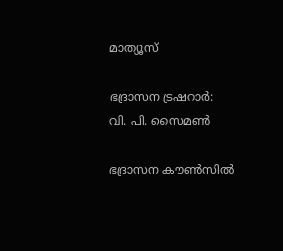മാത്യൂസ്

ഭദ്രാസന ട്രഷറാർ:
വി. പി. സൈമൺ

ഭദ്രാസന കൗൺസിൽ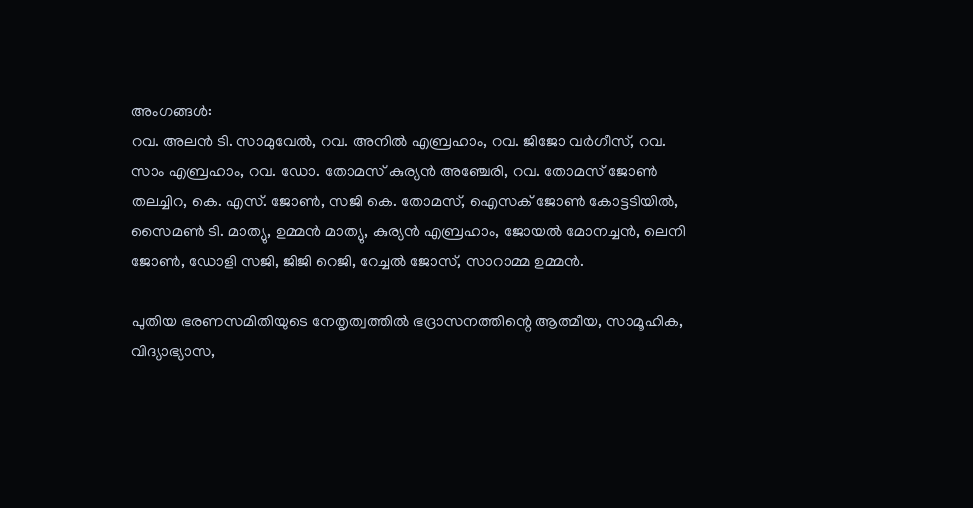അംഗങ്ങൾ:
റവ. അലൻ ടി. സാമുവേൽ, റവ. അനിൽ എബ്രഹാം, റവ. ജിജോ വർഗീസ്, റവ. സാം എബ്രഹാം, റവ. ഡോ. തോമസ് കുര്യൻ അഞ്ചേരി, റവ. തോമസ് ജോൺ തലച്ചിറ, കെ. എസ്. ജോൺ, സജി കെ. തോമസ്, ഐസക് ജോൺ കോട്ടടിയിൽ, സൈമൺ ടി. മാത്യു, ഉമ്മൻ മാത്യു, കുര്യൻ എബ്രഹാം, ജോയൽ മോനച്ചൻ, ലെനി ജോൺ, ഡോളി സജി, ജിജി റെജി, റേച്ചൽ ജോസ്, സാറാമ്മ ഉമ്മൻ.

പുതിയ ഭരണസമിതിയുടെ നേതൃത്വത്തിൽ ഭദ്രാസനത്തിന്റെ ആത്മീയ, സാമൂഹിക, വിദ്യാഭ്യാസ,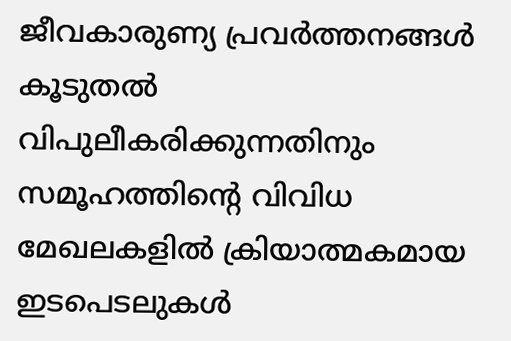ജീവകാരുണ്യ പ്രവർത്തനങ്ങൾ കൂടുതൽ വിപുലീകരിക്കുന്നതിനും സമൂഹത്തിന്റെ വിവിധ മേഖലകളിൽ ക്രിയാത്മകമായ ഇടപെടലുകൾ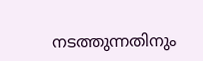നടത്തുന്നതിനും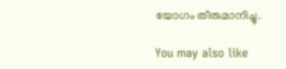യോഗം തീരുമാനിച്ചു.

You may also like